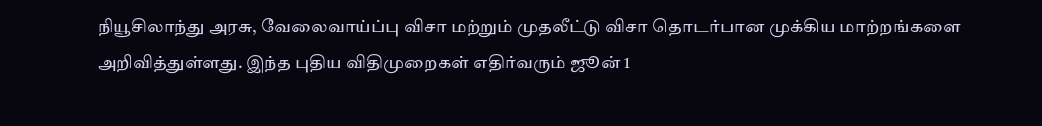நியூசிலாந்து அரசு, வேலைவாய்ப்பு விசா மற்றும் முதலீட்டு விசா தொடர்பான முக்கிய மாற்றங்களை அறிவித்துள்ளது. இந்த புதிய விதிமுறைகள் எதிர்வரும் ஜூன் 1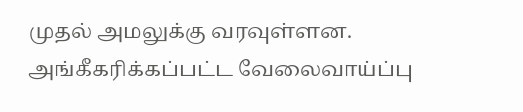முதல் அமலுக்கு வரவுள்ளன.
அங்கீகரிக்கப்பட்ட வேலைவாய்ப்பு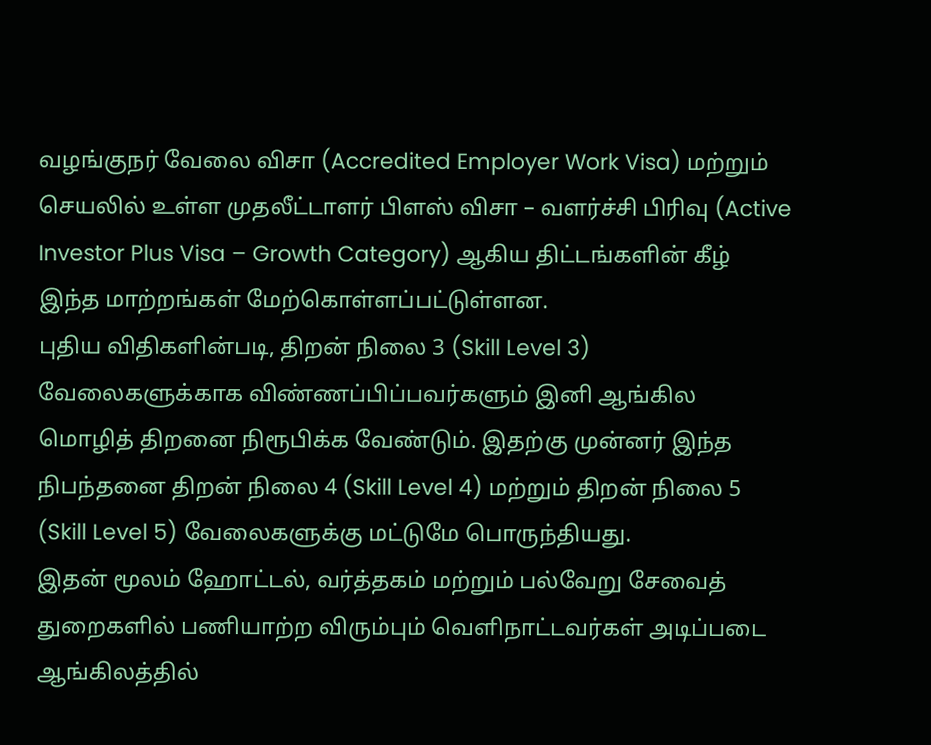வழங்குநர் வேலை விசா (Accredited Employer Work Visa) மற்றும் செயலில் உள்ள முதலீட்டாளர் பிளஸ் விசா – வளர்ச்சி பிரிவு (Active Investor Plus Visa – Growth Category) ஆகிய திட்டங்களின் கீழ் இந்த மாற்றங்கள் மேற்கொள்ளப்பட்டுள்ளன.
புதிய விதிகளின்படி, திறன் நிலை 3 (Skill Level 3) வேலைகளுக்காக விண்ணப்பிப்பவர்களும் இனி ஆங்கில மொழித் திறனை நிரூபிக்க வேண்டும். இதற்கு முன்னர் இந்த நிபந்தனை திறன் நிலை 4 (Skill Level 4) மற்றும் திறன் நிலை 5 (Skill Level 5) வேலைகளுக்கு மட்டுமே பொருந்தியது.
இதன் மூலம் ஹோட்டல், வர்த்தகம் மற்றும் பல்வேறு சேவைத் துறைகளில் பணியாற்ற விரும்பும் வெளிநாட்டவர்கள் அடிப்படை ஆங்கிலத்தில்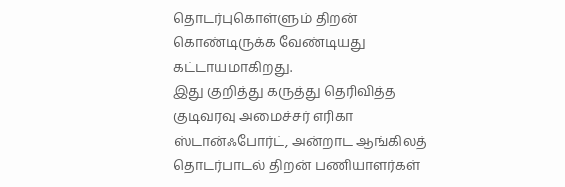தொடர்புகொள்ளும் திறன் கொண்டிருக்க வேண்டியது கட்டாயமாகிறது.
இது குறித்து கருத்து தெரிவித்த குடிவரவு அமைச்சர் எரிகா ஸ்டான்ஃபோர்ட், அன்றாட ஆங்கிலத் தொடர்பாடல் திறன் பணியாளர்கள்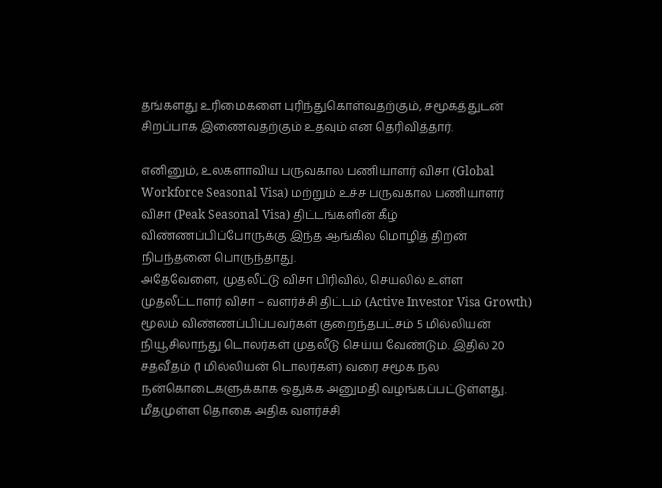தங்களது உரிமைகளை புரிந்துகொள்வதற்கும், சமூகத்துடன் சிறப்பாக இணைவதற்கும் உதவும் என தெரிவித்தார்.

எனினும், உலகளாவிய பருவகால பணியாளர் விசா (Global Workforce Seasonal Visa) மற்றும் உச்ச பருவகால பணியாளர் விசா (Peak Seasonal Visa) திட்டங்களின் கீழ் விண்ணப்பிப்போருக்கு இந்த ஆங்கில மொழித் திறன் நிபந்தனை பொருந்தாது.
அதேவேளை, முதலீட்டு விசா பிரிவில், செயலில் உள்ள முதலீட்டாளர் விசா – வளர்ச்சி திட்டம் (Active Investor Visa Growth) மூலம் விண்ணப்பிப்பவர்கள் குறைந்தபட்சம் 5 மில்லியன் நியூசிலாந்து டொலர்கள் முதலீடு செய்ய வேண்டும். இதில் 20 சதவீதம் (1 மில்லியன் டொலர்கள்) வரை சமூக நல நன்கொடைகளுக்காக ஒதுக்க அனுமதி வழங்கப்பட்டுள்ளது.
மீதமுள்ள தொகை அதிக வளர்ச்சி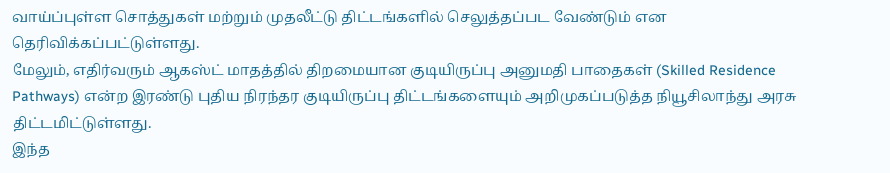வாய்ப்புள்ள சொத்துகள் மற்றும் முதலீட்டு திட்டங்களில் செலுத்தப்பட வேண்டும் என தெரிவிக்கப்பட்டுள்ளது.
மேலும், எதிர்வரும் ஆகஸ்ட் மாதத்தில் திறமையான குடியிருப்பு அனுமதி பாதைகள் (Skilled Residence Pathways) என்ற இரண்டு புதிய நிரந்தர குடியிருப்பு திட்டங்களையும் அறிமுகப்படுத்த நியூசிலாந்து அரசு திட்டமிட்டுள்ளது.
இந்த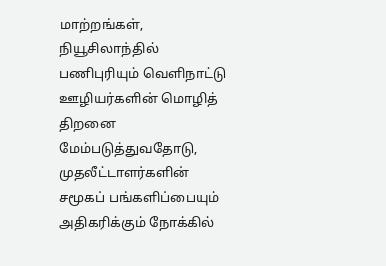மாற்றங்கள், நியூசிலாந்தில் பணிபுரியும் வெளிநாட்டு ஊழியர்களின் மொழித் திறனை மேம்படுத்துவதோடு, முதலீட்டாளர்களின் சமூகப் பங்களிப்பையும் அதிகரிக்கும் நோக்கில்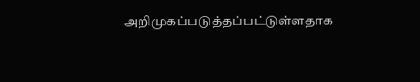அறிமுகப்படுத்தப்பட்டுள்ளதாக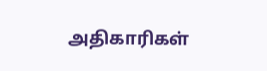அதிகாரிகள்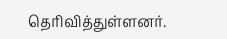தெரிவித்துள்ளனர்.